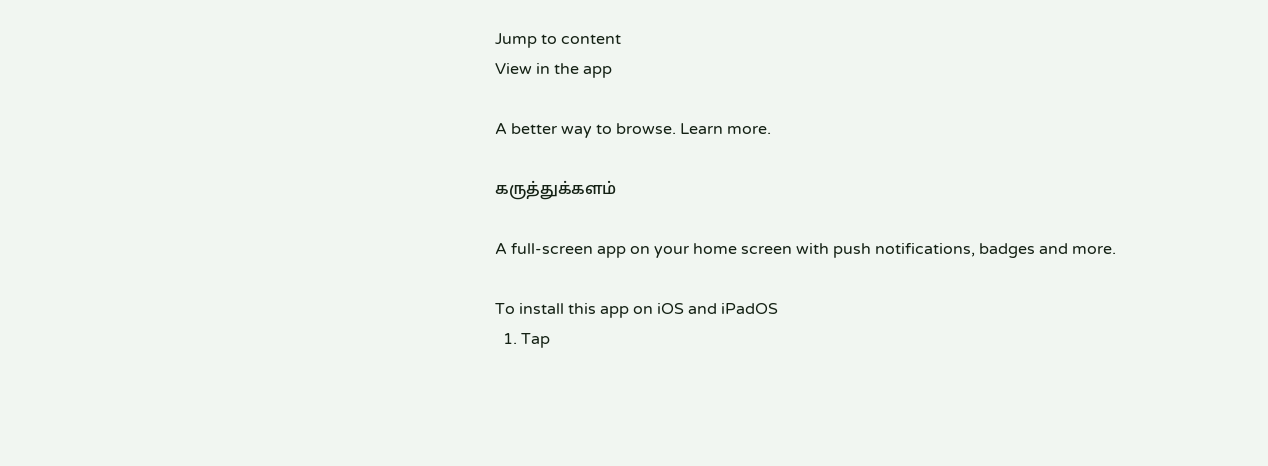Jump to content
View in the app

A better way to browse. Learn more.

கருத்துக்களம்

A full-screen app on your home screen with push notifications, badges and more.

To install this app on iOS and iPadOS
  1. Tap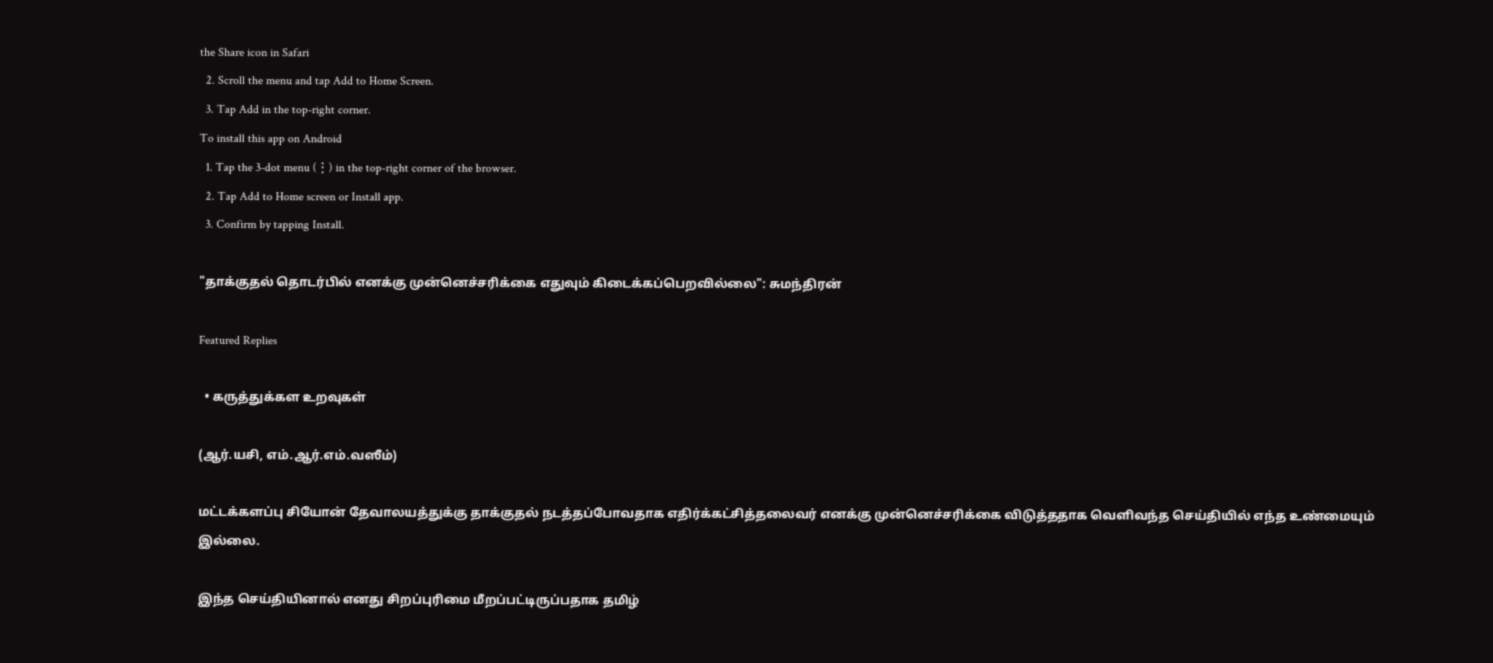the Share icon in Safari
  2. Scroll the menu and tap Add to Home Screen.
  3. Tap Add in the top-right corner.
To install this app on Android
  1. Tap the 3-dot menu (⋮) in the top-right corner of the browser.
  2. Tap Add to Home screen or Install app.
  3. Confirm by tapping Install.

"தாக்குதல் தொடர்பில் எனக்கு முன்னெச்சரிக்கை எதுவும் கிடைக்கப்பெறவில்லை": சுமந்திரன்

Featured Replies

  • கருத்துக்கள உறவுகள்

(ஆர்.யசி, எம்.ஆர்.எம்.வஸீம்)

மட்டக்களப்பு சியோன் தேவாலயத்துக்கு தாக்குதல் நடத்தப்போவதாக எதிர்க்கட்சித்தலைவர் எனக்கு முன்னெச்சரிக்கை விடுத்ததாக வெளிவந்த செய்தியில் எந்த உண்மையும் இல்லை.

இந்த செய்தியினால் எனது சிறப்புரிமை மீறப்பட்டிருப்பதாக தமிழ்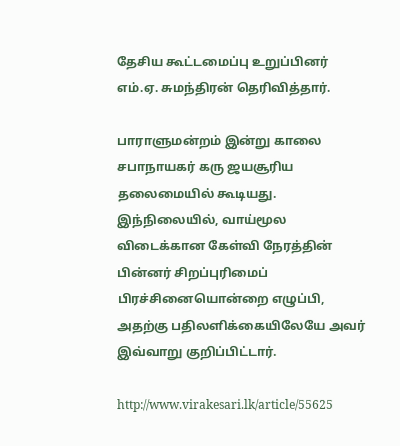தேசிய கூட்டமைப்பு உறுப்பினர் எம்.ஏ. சுமந்திரன் தெரிவித்தார்.

பாராளுமன்றம் இன்று காலை சபாநாயகர் கரு ஜயசூரிய தலைமையில் கூடியது. இந்நிலையில், வாய்மூல விடைக்கான கேள்வி நேரத்தின் பின்னர் சிறப்புரிமைப் பிரச்சினையொன்றை எழுப்பி, அதற்கு பதிலளிக்கையிலேயே அவர் இவ்வாறு குறிப்பிட்டார்.

http://www.virakesari.lk/article/55625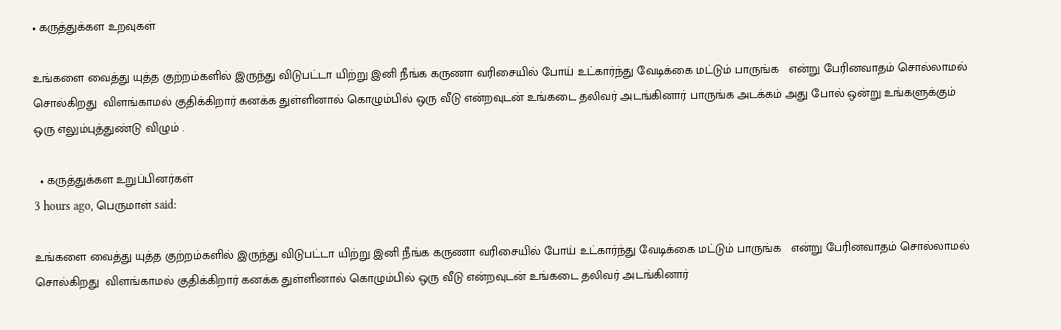• கருத்துக்கள உறவுகள்

உங்களை வைத்து யுத்த குற்றம்களில் இருந்து விடுபட்டா யிற்று இனி நீங்க கருணா வரிசையில் போய் உட்கார்ந்து வேடிக்கை மட்டும் பாருங்க   என்று பேரினவாதம் சொல்லாமல் சொல்கிறது  விளங்காமல் குதிக்கிறார் கனக்க துள்ளினால் கொழும்பில் ஒரு வீடு என்றவுடன் உங்கடை தலிவர் அடங்கினார் பாருங்க அடக்கம் அது போல் ஒன்று உங்களுக்கும் ஒரு எலும்புத்துண்டு விழும் .

  • கருத்துக்கள உறுப்பினர்கள்
3 hours ago, பெருமாள் said:

உங்களை வைத்து யுத்த குற்றம்களில் இருந்து விடுபட்டா யிற்று இனி நீங்க கருணா வரிசையில் போய் உட்கார்ந்து வேடிக்கை மட்டும் பாருங்க   என்று பேரினவாதம் சொல்லாமல் சொல்கிறது  விளங்காமல் குதிக்கிறார் கனக்க துள்ளினால் கொழும்பில் ஒரு வீடு என்றவுடன் உங்கடை தலிவர் அடங்கினார்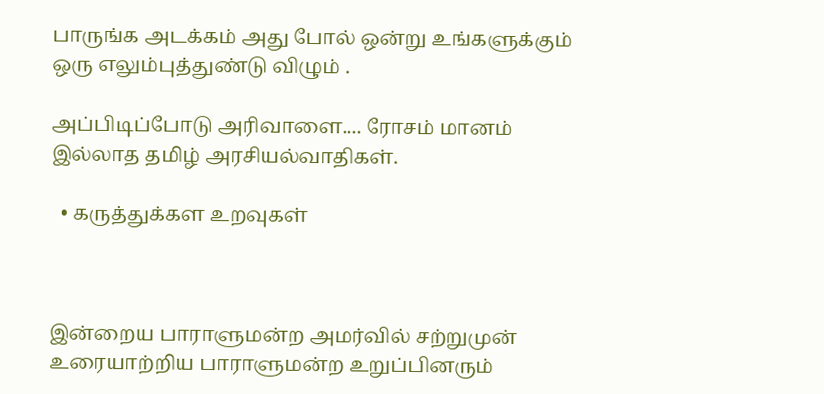பாருங்க அடக்கம் அது போல் ஒன்று உங்களுக்கும் ஒரு எலும்புத்துண்டு விழும் .

அப்பிடிப்போடு அரிவாளை.... ரோசம் மானம் இல்லாத தமிழ் அரசியல்வாதிகள்.

  • கருத்துக்கள உறவுகள்



இன்றைய பாராளுமன்ற அமர்வில் சற்றுமுன் உரையாற்றிய பாராளுமன்ற உறுப்பினரும்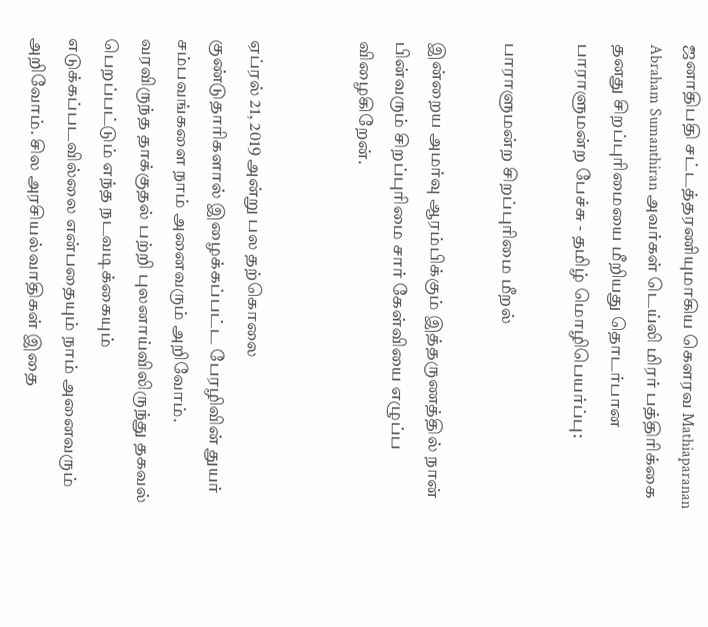ஜனாதிபதி சட்டத்தரணியுமாகிய கௌரவ Mathiaparanan Abraham Sumanthiran அவர்கள் டெய்லி மிரர் பத்திரிக்கை தனது சிறப்புரிமையை மீறியது தொடர்பான பாராளுமன்ற பேச்சு - தமிழ் மொழிபெயர்ப்பு:

பாராளுமன்ற சிறப்புரிமை மீறல்

இன்றைய அமர்வு ஆரம்பிக்கும் இத்தருணத்தில் நான் பின்வரும் சிறப்புரிமை சார் கேள்வியை எழுப்ப விழைகிறேன்.


ஏப்ரல் 21, 2019 அன்று பல தற்கொலை குண்டுதாரிகளால் இழைக்கப்பட்ட பேரழிவின் துயர் சம்பவங்களை நாம் அனைவரும் அறிவோம். வரவிருந்த தாக்குதல் பற்றி புலனாய்விலிருந்து தகவல் பெறப்பட்டும் எந்த நடவடிக்கையும் எடுக்கப்படவில்லை என்பதையும் நாம் அனைவரும் அறிவோம். சில அரசியல்வாதிகள் இதை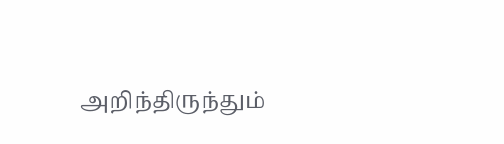அறிந்திருந்தும்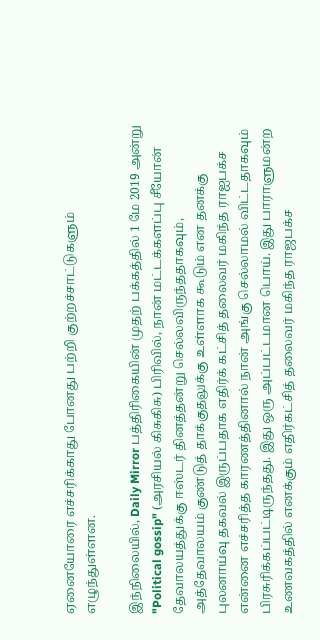ஏனையோரை எச்சரிக்காது போனது பற்றி குற்றச்சாட்டுகளும் எழுந்துள்ளன.

இந்நிலையில், Daily Mirror பத்திரிகையின் முதற் பக்கத்தில் 1 மே 2019 அன்று "Political gossip" (அரசியல் கிசுகிசு) பிரிவில், நான் மட்டக்களப்பு சீயோன் தேவாலயத்துக்கு ஈஸ்டர் தினத்தன்று செல்லவிருந்ததாகவும், அத்தேவாலயம் குண்டுத் தாக்குதலுக்கு உள்ளாக கூடும் என தனக்கு புலனாய்வு தகவல் இருப்பதாக எதிர்க் கட்சித் தலைவர் மகிந்த ராஐபக்ச என்னை எச்சரித்த காரணத்தினால் நான் அங்கு செல்லாமல் விட்டதாகவும் பிரசுரிக்கப்பட்டிருந்தது. இது ஒரு அப்பட்டமான பொய். இது பாராளுமன்ற உணவகத்தில் எனக்கும் எதிர்கட்சித் தலைவர் மகிந்த ராஜபக்ச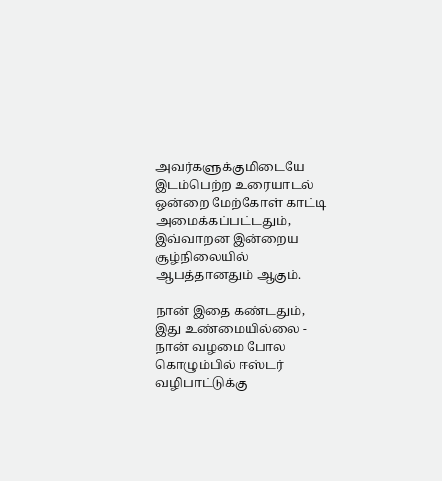அவர்களுக்குமிடையே இடம்பெற்ற உரையாடல் ஒன்றை மேற்கோள் காட்டி அமைக்கப்பட்டதும், இவ்வாறன இன்றைய சூழ்நிலையில் ஆபத்தானதும் ஆகும்.

நான் இதை கண்டதும், இது உண்மையில்லை - நான் வழமை போல கொழும்பில் ஈஸ்டர் வழிபாட்டுக்கு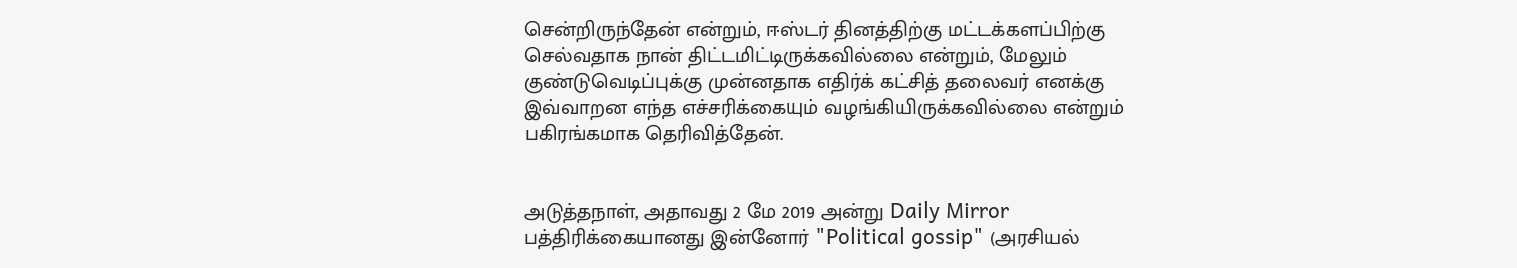சென்றிருந்தேன் என்றும், ஈஸ்டர் தினத்திற்கு மட்டக்களப்பிற்கு செல்வதாக நான் திட்டமிட்டிருக்கவில்லை என்றும், மேலும் குண்டுவெடிப்புக்கு முன்னதாக எதிர்க் கட்சித் தலைவர் எனக்கு இவ்வாறன எந்த எச்சரிக்கையும் வழங்கியிருக்கவில்லை என்றும் பகிரங்கமாக தெரிவித்தேன்.


அடுத்தநாள், அதாவது 2 மே 2019 அன்று Daily Mirror பத்திரிக்கையானது இன்னோர் "Political gossip" (அரசியல்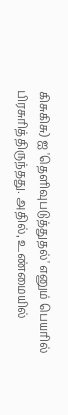கிசுகிசு) ஐ 'தெளிவுபடுத்துதல்' எனும் பெயரில் பிரசுரித்திருந்தது. அதில், உண்மையில்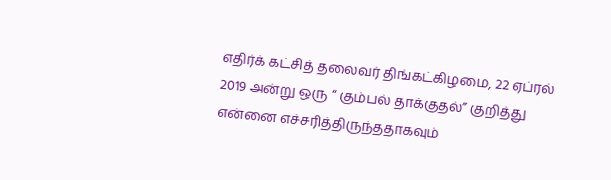எதிர்க் கட்சித் தலைவர் திங்கட்கிழமை, 22 ஏப்ரல் 2019 அன்று ஒரு “ கும்பல் தாக்குதல்” குறித்து என்னை எச்சரித்திருந்ததாகவும்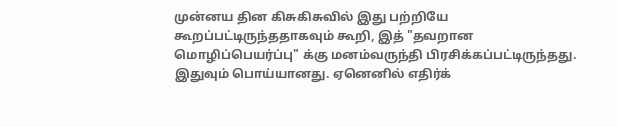முன்னய தின கிசுகிசுவில் இது பற்றியே கூறப்பட்டிருந்ததாகவும் கூறி, இத் "தவறான மொழிப்பெயர்ப்பு" க்கு மனம்வருந்தி பிரசிக்கப்பட்டிருந்தது. இதுவும் பொய்யானது. ஏனெனில் எதிர்க்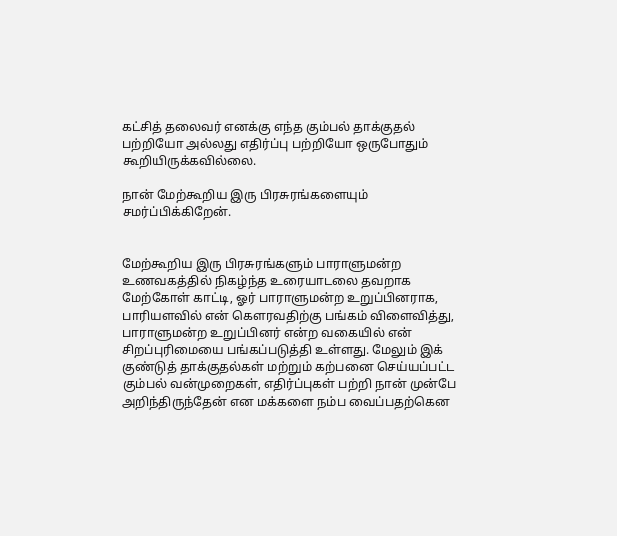கட்சித் தலைவர் எனக்கு எந்த கும்பல் தாக்குதல் பற்றியோ அல்லது எதிர்ப்பு பற்றியோ ஒருபோதும் கூறியிருக்கவில்லை.

நான் மேற்கூறிய இரு பிரசுரங்களையும் சமர்ப்பிக்கிறேன்.


மேற்கூறிய இரு பிரசுரங்களும் பாராளுமன்ற உணவகத்தில் நிகழ்ந்த உரையாடலை தவறாக மேற்கோள் காட்டி, ஓர் பாராளுமன்ற உறுப்பினராக, பாரியளவில் என் கௌரவதிற்கு பங்கம் விளைவித்து, பாராளுமன்ற உறுப்பினர் என்ற வகையில் என் சிறப்புரிமையை பங்கப்படுத்தி உள்ளது. மேலும் இக் குண்டுத் தாக்குதல்கள் மற்றும் கற்பனை செய்யப்பட்ட கும்பல் வன்முறைகள், எதிர்ப்புகள் பற்றி நான் முன்பே அறிந்திருந்தேன் என மக்களை நம்ப வைப்பதற்கென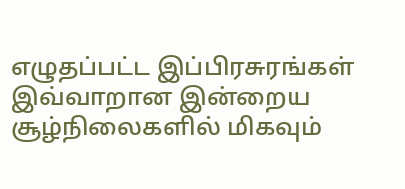எழுதப்பட்ட இப்பிரசுரங்கள் இவ்வாறான இன்றைய சூழ்நிலைகளில் மிகவும்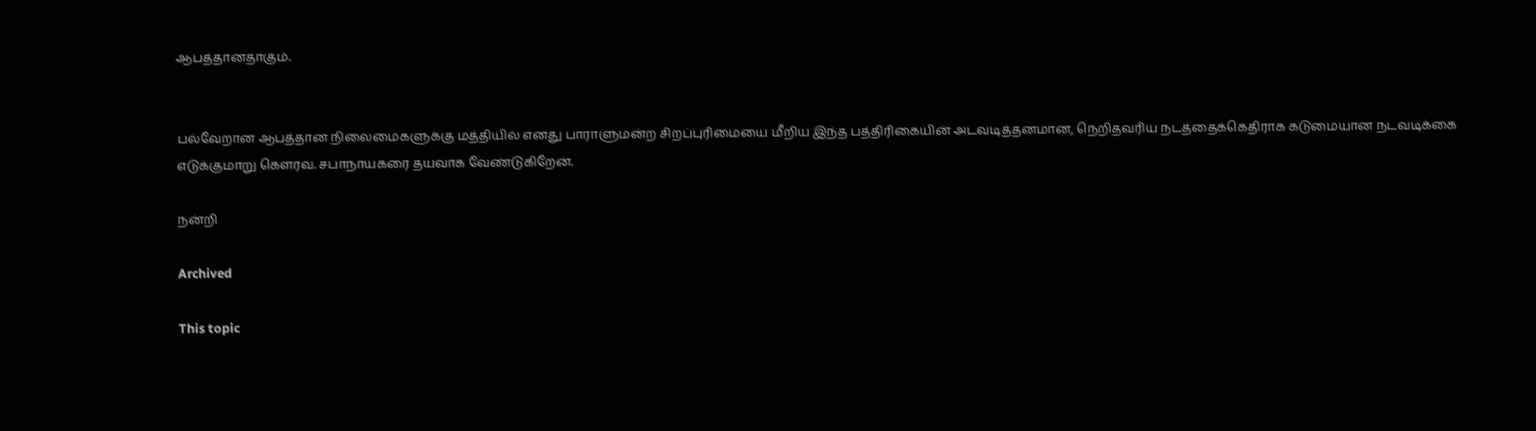ஆபத்தானதாகும்.


பல்வேறான ஆபத்தான நிலைமைகளுக்கு மத்தியில் எனது பாராளுமன்ற சிறப்புரிமையை மீறிய இந்த பத்திரிகையின் அடவடித்தனமான, நெறிதவரிய நடத்தைக்கெதிராக கடுமையான நடவடிக்கை எடுக்குமாறு கௌரவ. சபாநாயகரை தயவாக வேண்டுகிறேன்.

நன்றி

Archived

This topic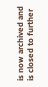is now archived and is closed to further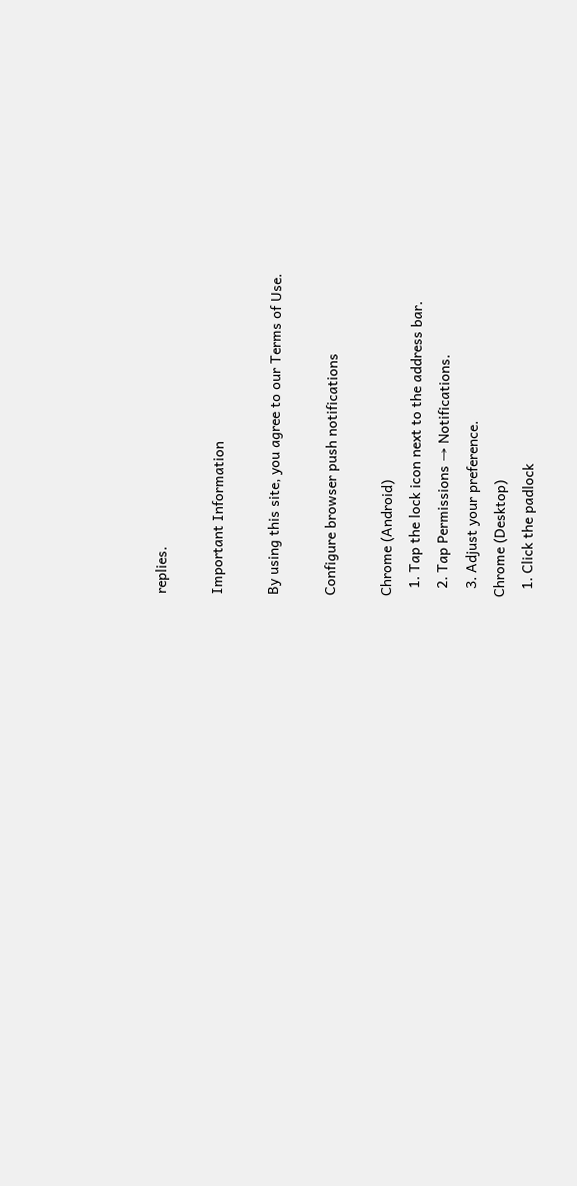replies.

Important Information

By using this site, you agree to our Terms of Use.

Configure browser push notifications

Chrome (Android)
  1. Tap the lock icon next to the address bar.
  2. Tap Permissions → Notifications.
  3. Adjust your preference.
Chrome (Desktop)
  1. Click the padlock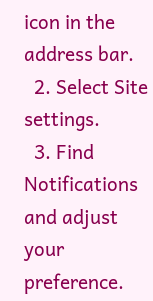icon in the address bar.
  2. Select Site settings.
  3. Find Notifications and adjust your preference.